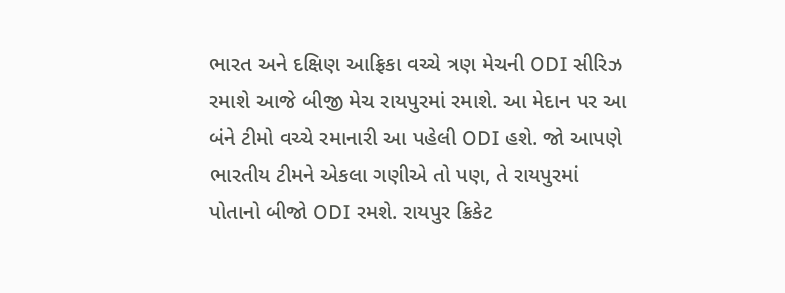ભારત અને દક્ષિણ આફ્રિકા વચ્ચે ત્રણ મેચની ODI સીરિઝ રમાશે આજે બીજી મેચ રાયપુરમાં રમાશે. આ મેદાન પર આ બંને ટીમો વચ્ચે રમાનારી આ પહેલી ODI હશે. જો આપણે ભારતીય ટીમને એકલા ગણીએ તો પણ, તે રાયપુરમાં પોતાનો બીજો ODI રમશે. રાયપુર ક્રિકેટ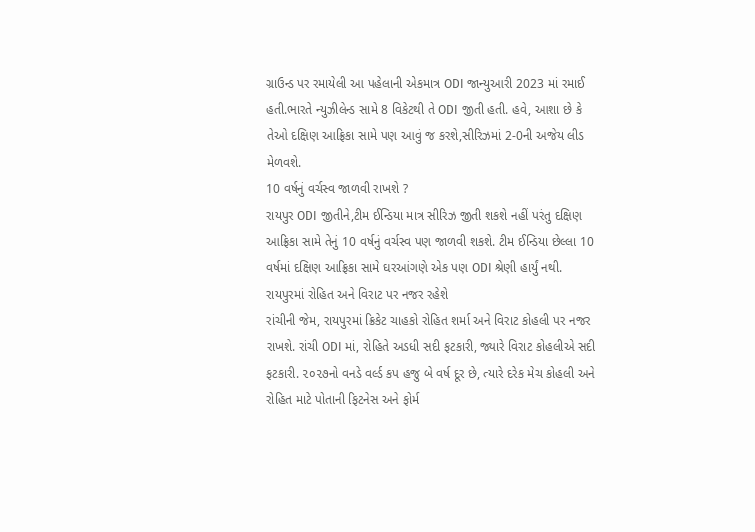ગ્રાઉન્ડ પર રમાયેલી આ પહેલાની એકમાત્ર ODI જાન્યુઆરી 2023 માં રમાઈ હતી.ભારતે ન્યુઝીલેન્ડ સામે 8 વિકેટથી તે ODI જીતી હતી. હવે, આશા છે કે તેઓ દક્ષિણ આફ્રિકા સામે પણ આવું જ કરશે,સીરિઝમાં 2-0ની અજેય લીડ મેળવશે.
10 વર્ષનું વર્ચસ્વ જાળવી રાખશે ?
રાયપુર ODI જીતીને,ટીમ ઈન્ડિયા માત્ર સીરિઝ જીતી શકશે નહીં પરંતુ દક્ષિણ આફ્રિકા સામે તેનું 10 વર્ષનું વર્ચસ્વ પણ જાળવી શકશે. ટીમ ઈન્ડિયા છેલ્લા 10 વર્ષમાં દક્ષિણ આફ્રિકા સામે ઘરઆંગણે એક પણ ODI શ્રેણી હાર્યું નથી.
રાયપુરમાં રોહિત અને વિરાટ પર નજર રહેશે
રાંચીની જેમ, રાયપુરમાં ક્રિકેટ ચાહકો રોહિત શર્મા અને વિરાટ કોહલી પર નજર રાખશે. રાંચી ODI માં, રોહિતે અડધી સદી ફટકારી, જ્યારે વિરાટ કોહલીએ સદી ફટકારી. ૨૦૨૭નો વનડે વર્લ્ડ કપ હજુ બે વર્ષ દૂર છે, ત્યારે દરેક મેચ કોહલી અને રોહિત માટે પોતાની ફિટનેસ અને ફોર્મ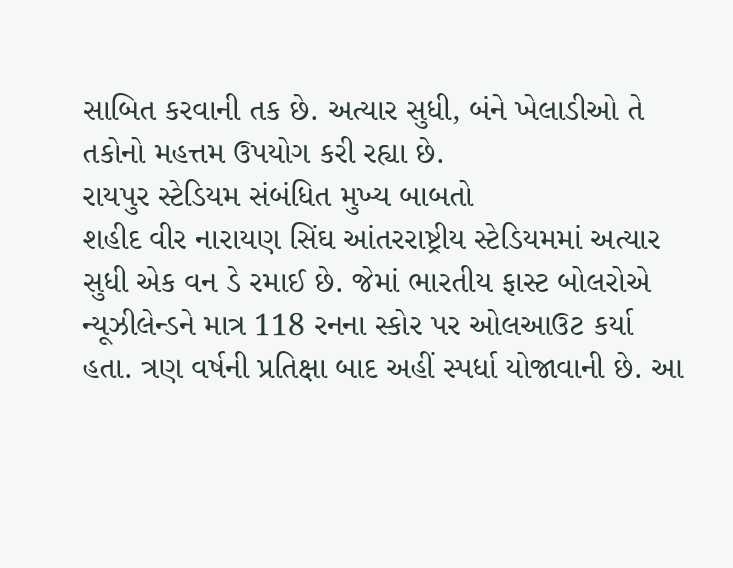સાબિત કરવાની તક છે. અત્યાર સુધી, બંને ખેલાડીઓ તે તકોનો મહત્તમ ઉપયોગ કરી રહ્યા છે.
રાયપુર સ્ટેડિયમ સંબંધિત મુખ્ય બાબતો
શહીદ વીર નારાયણ સિંઘ આંતરરાષ્ટ્રીય સ્ટેડિયમમાં અત્યાર સુધી એક વન ડે રમાઈ છે. જેમાં ભારતીય ફાસ્ટ બોલરોએ ન્યૂઝીલેન્ડને માત્ર 118 રનના સ્કોર પર ઓલઆઉટ કર્યા હતા. ત્રણ વર્ષની પ્રતિક્ષા બાદ અહીં સ્પર્ધા યોજાવાની છે. આ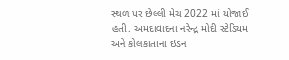સ્થળ પર છેલ્લી મેચ 2022 માં યોજાઈ હતી. અમદાવાદના નરેન્દ્ર મોદી સ્ટેડિયમ અને કોલકાતાના ઇડન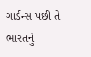ગાર્ડન્સ પછી તે ભારતનું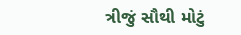ત્રીજું સૌથી મોટું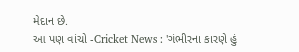મેદાન છે.
આ પણ વાંચો -Cricket News : 'ગંભીરના કારણે હું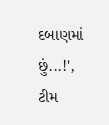દબાણમાં છું...!', ટીમ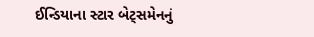ઈન્ડિયાના સ્ટાર બેટ્સમેનનું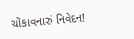ચોંકાવનારું નિવેદન!